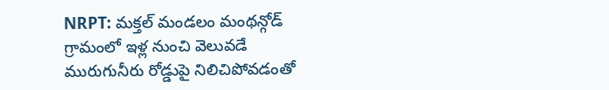NRPT: మక్తల్ మండలం మంథన్గోడ్ గ్రామంలో ఇళ్ల నుంచి వెలువడే మురుగునీరు రోడ్డుపై నిలిచిపోవడంతో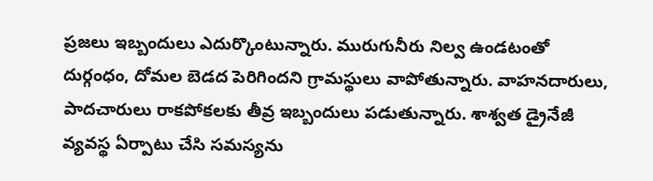ప్రజలు ఇబ్బందులు ఎదుర్కొంటున్నారు. మురుగునీరు నిల్వ ఉండటంతో దుర్గంధం, దోమల బెడద పెరిగిందని గ్రామస్థులు వాపోతున్నారు. వాహనదారులు, పాదచారులు రాకపోకలకు తీవ్ర ఇబ్బందులు పడుతున్నారు. శాశ్వత డ్రైనేజీ వ్యవస్థ ఏర్పాటు చేసి సమస్యను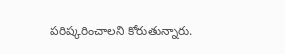పరిష్కరించాలని కోరుతున్నారు.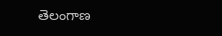తెలంగాణ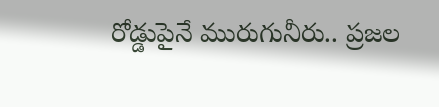రోడ్డుపైనే మురుగునీరు.. ప్రజల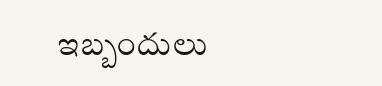ఇబ్బందులు